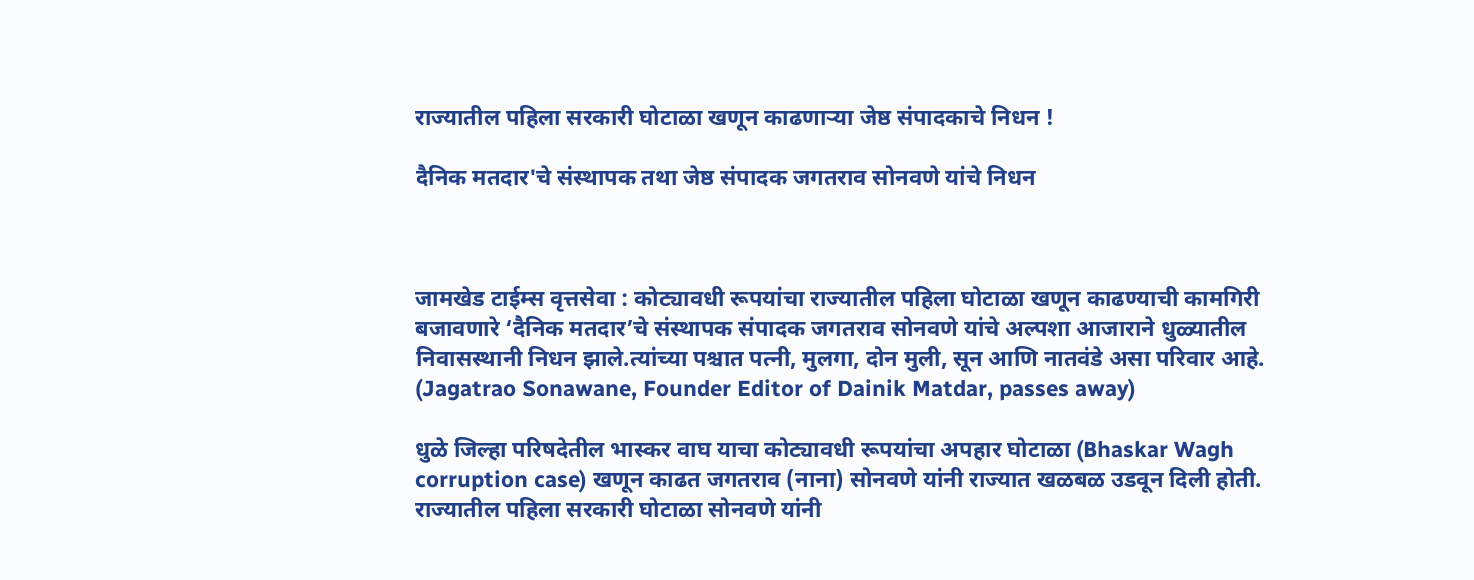राज्यातील पहिला सरकारी घोटाळा खणून काढणार्‍या जेष्ठ संपादकाचे निधन !

दैनिक मतदार'चे संस्थापक तथा जेष्ठ संपादक जगतराव सोनवणे यांचे निधन



जामखेड टाईम्स वृत्तसेवा : कोट्यावधी रूपयांचा राज्यातील पहिला घोटाळा खणून काढण्याची कामगिरी बजावणारे ‘दैनिक मतदार’चे संस्थापक संपादक जगतराव सोनवणे यांचे अल्पशा आजाराने धुळ्यातील निवासस्थानी निधन झाले.त्यांच्या पश्चात पत्नी, मुलगा, दोन मुली, सून आणि नातवंडे असा परिवार आहे. (Jagatrao Sonawane, Founder Editor of Dainik Matdar, passes away)

धुळे जिल्हा परिषदेतील भास्कर वाघ याचा कोट्यावधी रूपयांचा अपहार घोटाळा (Bhaskar Wagh corruption case) खणून काढत जगतराव (नाना) सोनवणे यांनी राज्यात खळबळ उडवून दिली होती. राज्यातील पहिला सरकारी घोटाळा सोनवणे यांनी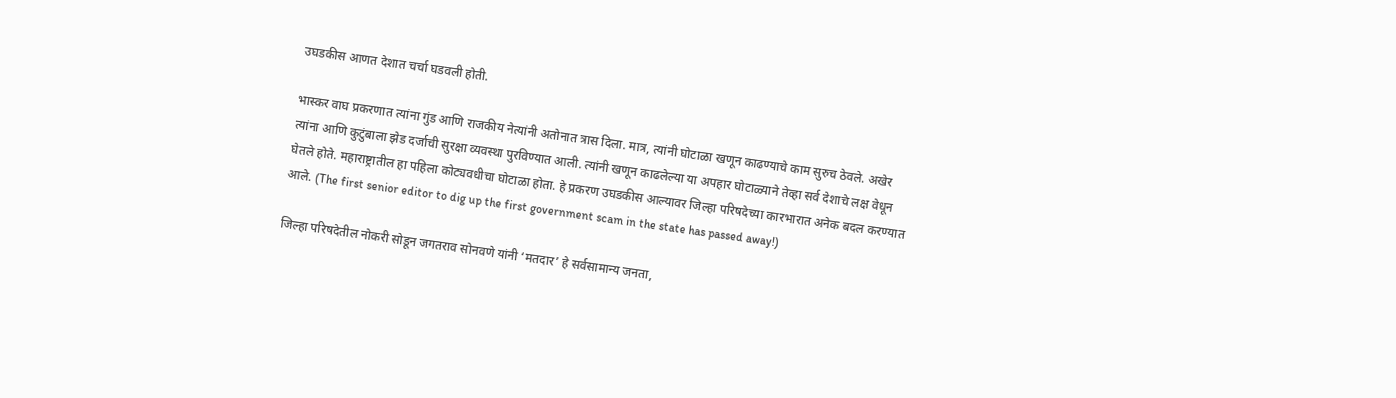उघडकीस आणत देशात चर्चा घडवली होती.

भास्कर वाघ प्रकरणात त्यांना गुंड आणि राजकीय नेत्यांनी अतोनात त्रास दिला. मात्र, त्यांनी घोटाळा खणून काढण्याचे काम सुरुच ठेवले. अखेर त्यांना आणि कुटुंबाला झेड दर्जाची सुरक्षा व्यवस्था पुरविण्यात आली. त्यांनी खणून काढलेल्या या अपहार घोटाळ्याने तेव्हा सर्व देशाचे लक्ष वेधून घेतले होते. महाराष्ट्रातील हा पहिला कोट्यवधीचा घोटाळा होता. हे प्रकरण उघडकीस आल्यावर जिल्हा परिषदेच्या कारभारात अनेक बदल करण्यात आले. (The first senior editor to dig up the first government scam in the state has passed away!)

जिल्हा परिषदेतील नोकरी सोडून जगतराव सोनवणे यांनी ‘मतदार’ हे सर्वसामान्य जनता,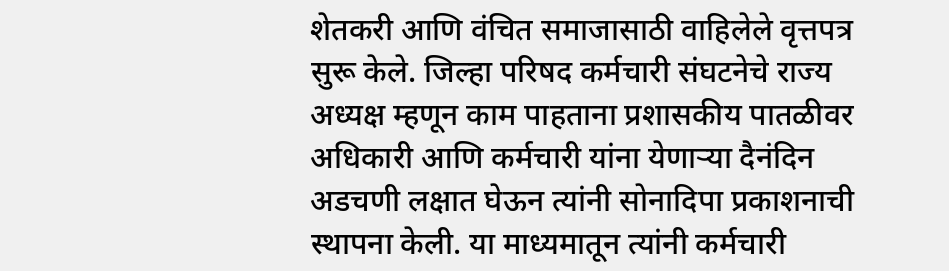शेतकरी आणि वंचित समाजासाठी वाहिलेले वृत्तपत्र सुरू केले. जिल्हा परिषद कर्मचारी संघटनेचे राज्य अध्यक्ष म्हणून काम पाहताना प्रशासकीय पातळीवर अधिकारी आणि कर्मचारी यांना येणाऱ्या दैनंदिन अडचणी लक्षात घेऊन त्यांनी सोनादिपा प्रकाशनाची स्थापना केली. या माध्यमातून त्यांनी कर्मचारी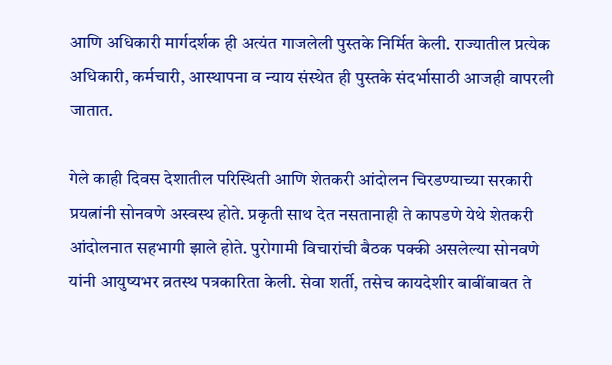आणि अधिकारी मार्गदर्शक ही अत्यंत गाजलेली पुस्तके निर्मित केली. राज्यातील प्रत्येक अधिकारी, कर्मचारी, आस्थापना व न्याय संस्थेत ही पुस्तके संदर्भासाठी आजही वापरली जातात.

गेले काही दिवस देशातील परिस्थिती आणि शेतकरी आंदोलन चिरडण्याच्या सरकारी प्रयत्नांनी सोनवणे अस्वस्थ होते. प्रकृती साथ देत नसतानाही ते कापडणे येथे शेतकरी आंदोलनात सहभागी झाले होते. पुरोगामी विचारांची बैठक पक्की असलेल्या सोनवणे यांनी आयुष्यभर व्रतस्थ पत्रकारिता केली. सेवा शर्ती, तसेच कायदेशीर बाबींबाबत ते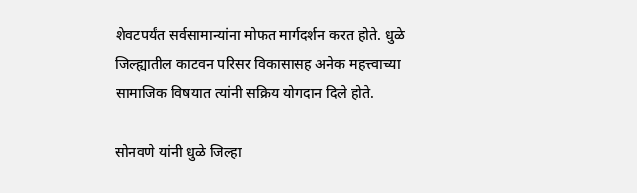शेवटपर्यंत सर्वसामान्यांना मोफत मार्गदर्शन करत होते. धुळे जिल्ह्यातील काटवन परिसर विकासासह अनेक महत्त्वाच्या सामाजिक विषयात त्यांनी सक्रिय योगदान दिले होते.

सोनवणे यांनी धुळे जिल्हा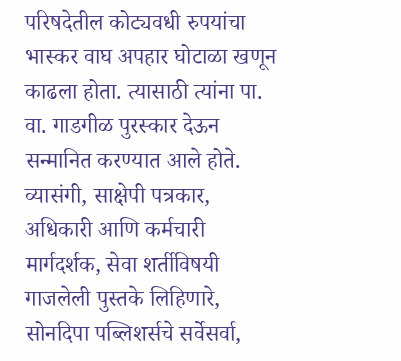परिषदेतील कोट्यवधी रुपयांचा भास्कर वाघ अपहार घोटाळा खणून काढला होता. त्यासाठी त्यांना पा. वा. गाडगीळ पुरस्कार देऊन सन्मानित करण्यात आले होते. व्यासंगी, साक्षेपी पत्रकार, अधिकारी आणि कर्मचारी मार्गदर्शक, सेवा शर्तीविषयी गाजलेली पुस्तके लिहिणारे, सोनदिपा पब्लिशर्सचे सर्वेसर्वा,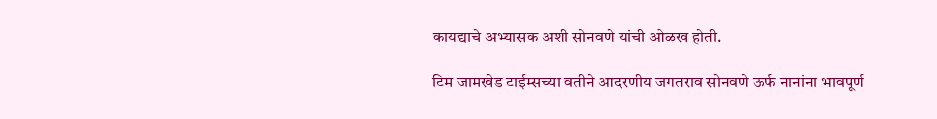कायद्याचे अभ्यासक अशी सोनवणे यांची ओळख होती.

टिम जामखेड टाईम्सच्या वतीने आदरणीय जगतराव सोनवणे ऊर्फ नानांना भावपूर्ण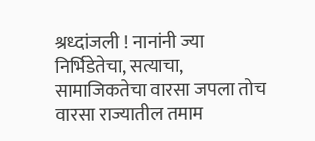श्रध्दांजली ! नानांनी ज्या निर्भिडेतेचा, सत्याचा, सामाजिकतेचा वारसा जपला तोच वारसा राज्यातील तमाम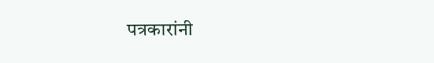पत्रकारांनी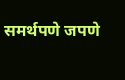समर्थपणे जपणे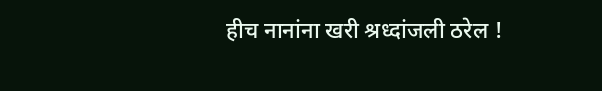हीच नानांना खरी श्रध्दांजली ठरेल !